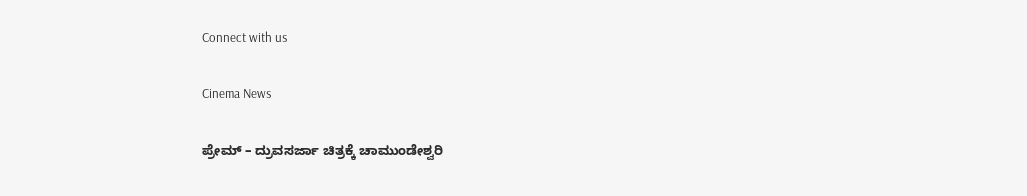Connect with us

Cinema News

ಪ್ರೇಮ್ – ದ್ರುವಸರ್ಜಾ ಚಿತ್ರಕ್ಕೆ ಚಾಮುಂಡೇಶ್ವರಿ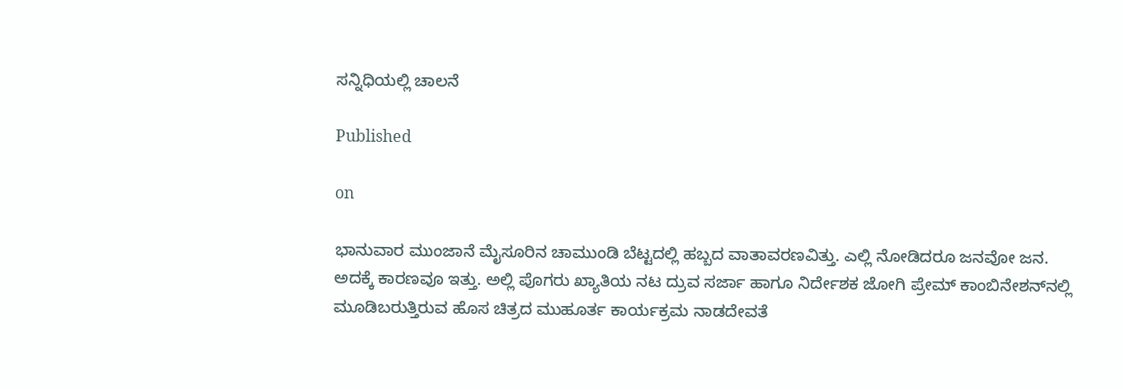ಸನ್ನಿಧಿಯಲ್ಲಿ ಚಾಲನೆ

Published

on

ಭಾನುವಾರ ಮುಂಜಾನೆ ಮೈಸೂರಿನ ಚಾಮುಂಡಿ ಬೆಟ್ಟದಲ್ಲಿ ಹಬ್ಬದ ವಾತಾವರಣವಿತ್ತು. ಎಲ್ಲಿ ನೋಡಿದರೂ ಜನವೋ ಜನ. ಅದಕ್ಕೆ ಕಾರಣವೂ ಇತ್ತು. ಅಲ್ಲಿ ಪೊಗರು ಖ್ಯಾತಿಯ ನಟ ದ್ರುವ ಸರ್ಜಾ ಹಾಗೂ ನಿರ್ದೇಶಕ ಜೋಗಿ ಪ್ರೇಮ್ ಕಾಂಬಿನೇಶನ್‌ನಲ್ಲಿ ಮೂಡಿಬರುತ್ತಿರುವ ಹೊಸ ಚಿತ್ರದ ಮುಹೂರ್ತ ಕಾರ್ಯಕ್ರಮ ನಾಡದೇವತೆ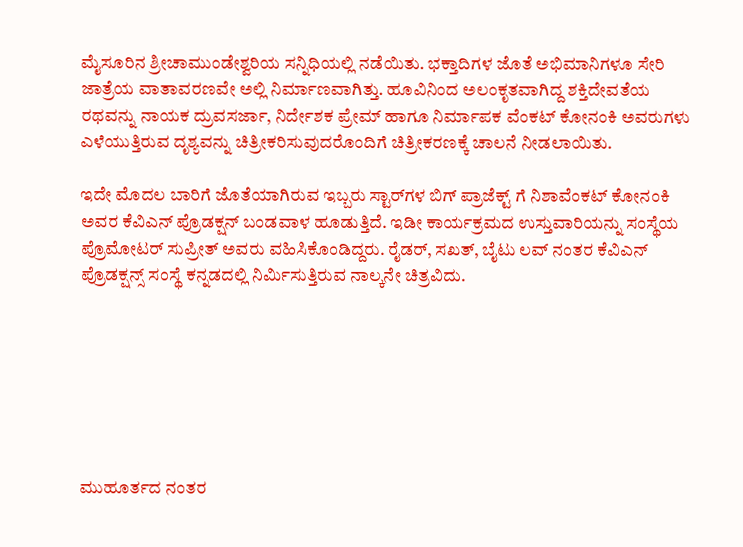ಮೈಸೂರಿನ ಶ್ರೀಚಾಮುಂಡೇಶ್ವರಿಯ ಸನ್ನಿಧಿಯಲ್ಲಿ ನಡೆಯಿತು. ಭಕ್ತಾದಿಗಳ ಜೊತೆ ಅಭಿಮಾನಿಗಳೂ ಸೇರಿ ಜಾತ್ರೆಯ ವಾತಾವರಣವೇ ಅಲ್ಲಿ ನಿರ್ಮಾಣವಾಗಿತ್ತು. ಹೂವಿನಿಂದ ಅಲಂಕೃತವಾಗಿದ್ದ ಶಕ್ತಿದೇವತೆಯ ರಥವನ್ನು ನಾಯಕ ದ್ರುವಸರ್ಜಾ, ನಿರ್ದೇಶಕ ಪ್ರೇಮ್ ಹಾಗೂ ನಿರ್ಮಾಪಕ ವೆಂಕಟ್ ಕೋನಂಕಿ ಅವರುಗಳು ಎಳೆಯುತ್ತಿರುವ ದೃಶ್ಯವನ್ನು ಚಿತ್ರೀಕರಿಸುವುದರೊಂದಿಗೆ ಚಿತ್ರೀಕರಣಕ್ಕೆ ಚಾಲನೆ ನೀಡಲಾಯಿತು.

ಇದೇ ಮೊದಲ ಬಾರಿಗೆ ಜೊತೆಯಾಗಿರುವ ಇಬ್ಬರು ಸ್ಟಾರ್‌ಗಳ ಬಿಗ್ ಪ್ರಾಜೆಕ್ಟ್ ಗೆ ನಿಶಾವೆಂಕಟ್ ಕೋನಂಕಿ ಅವರ ಕೆವಿಎನ್ ಪ್ರೊಡಕ್ಷನ್ ಬಂಡವಾಳ ಹೂಡುತ್ತಿದೆ. ಇಡೀ ಕಾರ್ಯಕ್ರಮದ ಉಸ್ತುವಾರಿಯನ್ನು ಸಂಸ್ಥೆಯ ಪ್ರೊಮೋಟರ್ ಸುಪ್ರೀತ್ ಅವರು ವಹಿಸಿಕೊಂಡಿದ್ದರು. ರೈಡರ್, ಸಖತ್, ಬೈಟು ಲವ್ ನಂತರ ಕೆವಿಎನ್ ಪ್ರೊಡಕ್ಷನ್ಸ್ ಸಂಸ್ಥೆ ಕನ್ನಡದಲ್ಲಿ ನಿರ್ಮಿಸುತ್ತಿರುವ ನಾಲ್ಕನೇ ಚಿತ್ರವಿದು.







ಮುಹೂರ್ತದ ನಂತರ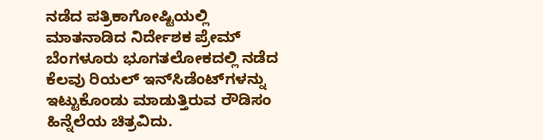ನಡೆದ ಪತ್ರಿಕಾಗೋಷ್ಟಿಯಲ್ಲಿ ಮಾತನಾಡಿದ ನಿರ್ದೇಶಕ ಪ್ರೇಮ್ ಬೆಂಗಳೂರು ಭೂಗತಲೋಕದಲ್ಲಿ ನಡೆದ ಕೆಲವು ರಿಯಲ್ ಇನ್‌ಸಿಡೆಂಟ್‌ಗಳನ್ನು ಇಟ್ಟುಕೊಂಡು ಮಾಡುತ್ತಿರುವ ರೌಡಿಸಂ ಹಿನ್ನೆಲೆಯ ಚಿತ್ರವಿದು.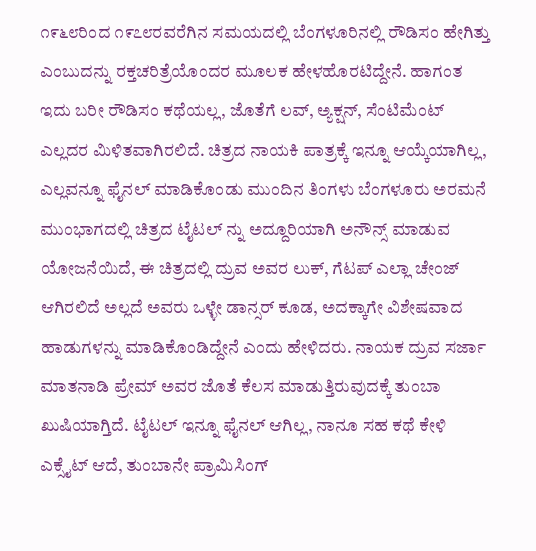೧೯೬೮ರಿಂದ ೧೯೭೮ರವರೆಗಿನ ಸಮಯದಲ್ಲಿ ಬೆಂಗಳೂರಿನಲ್ಲಿ ರೌಡಿಸಂ ಹೇಗಿತ್ತು ಎಂಬುದನ್ನು ರಕ್ತಚರಿತ್ರೆಯೊಂದರ ಮೂಲಕ ಹೇಳಹೊರಟಿದ್ದೇನೆ. ಹಾಗಂತ ಇದು ಬರೀ ರೌಡಿಸಂ ಕಥೆಯಲ್ಲ, ಜೊತೆಗೆ ಲವ್, ಅ್ಯಕ್ಷನ್, ಸೆಂಟಿಮೆಂಟ್ ಎಲ್ಲದರ ಮಿಳಿತವಾಗಿರಲಿದೆ. ಚಿತ್ರದ ನಾಯಕಿ ಪಾತ್ರಕ್ಕೆ ಇನ್ನೂ ಆಯ್ಕೆಯಾಗಿಲ್ಲ, ಎಲ್ಲವನ್ನೂ ಫೈನಲ್ ಮಾಡಿಕೊಂಡು ಮುಂದಿನ ತಿಂಗಳು ಬೆಂಗಳೂರು ಅರಮನೆ ಮುಂಭಾಗದಲ್ಲಿ ಚಿತ್ರದ ಟೈಟಲ್ ನ್ನು ಅದ್ದೂರಿಯಾಗಿ ಅನೌನ್ಸ್ ಮಾಡುವ ಯೋಜನೆಯಿದೆ, ಈ ಚಿತ್ರದಲ್ಲಿ ದ್ರುವ ಅವರ ಲುಕ್, ಗೆಟಪ್ ಎಲ್ಲಾ ಚೇಂಜ್ ಆಗಿರಲಿದೆ ಅಲ್ಲದೆ ಅವರು ಒಳ್ಳೇ ಡಾನ್ಸರ್ ಕೂಡ, ಅದಕ್ಕಾಗೇ ವಿಶೇಷವಾದ ಹಾಡುಗಳನ್ನು ಮಾಡಿಕೊಂಡಿದ್ದೇನೆ ಎಂದು ಹೇಳಿದರು. ನಾಯಕ ದ್ರುವ ಸರ್ಜಾ ಮಾತನಾಡಿ ಪ್ರೇಮ್ ಅವರ ಜೊತೆ ಕೆಲಸ ಮಾಡುತ್ತಿರುವುದಕ್ಕೆ ತುಂಬಾ ಖುಷಿಯಾಗ್ತಿದೆ. ಟೈಟಲ್ ಇನ್ನೂ ಫೈನಲ್ ಆಗಿಲ್ಲ, ನಾನೂ ಸಹ ಕಥೆ ಕೇಳಿ ಎಕ್ಸೈಟ್ ಆದೆ, ತುಂಬಾನೇ ಪ್ರಾಮಿಸಿಂಗ್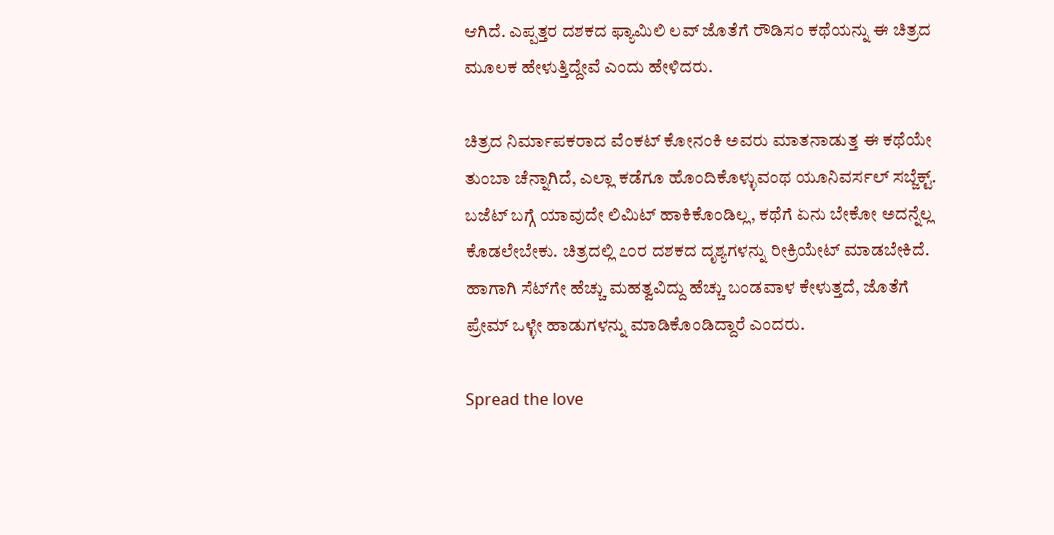ಆಗಿದೆ. ಎಪ್ಪತ್ತರ ದಶಕದ ಫ್ಯಾಮಿಲಿ ಲವ್ ಜೊತೆಗೆ ರೌಡಿಸಂ ಕಥೆಯನ್ನು ಈ ಚಿತ್ರದ ಮೂಲಕ ಹೇಳುತ್ತಿದ್ದೇವೆ ಎಂದು ಹೇಳಿದರು.

ಚಿತ್ರದ ನಿರ್ಮಾಪಕರಾದ ವೆಂಕಟ್ ಕೋನಂಕಿ ಅವರು ಮಾತನಾಡುತ್ತ ಈ ಕಥೆಯೇ ತುಂಬಾ ಚೆನ್ನಾಗಿದೆ, ಎಲ್ಲಾ ಕಡೆಗೂ ಹೊಂದಿಕೊಳ್ಳುವಂಥ ಯೂನಿವರ್ಸಲ್ ಸಬ್ಜೆಕ್ಟ್. ಬಜೆಟ್ ಬಗ್ಗೆ ಯಾವುದೇ ಲಿಮಿಟ್ ಹಾಕಿಕೊಂಡಿಲ್ಲ, ಕಥೆಗೆ ಏನು ಬೇಕೋ ಅದನ್ನೆಲ್ಲ ಕೊಡಲೇಬೇಕು. ಚಿತ್ರದಲ್ಲಿ ೭೦ರ ದಶಕದ ದೃಶ್ಯಗಳನ್ನು ರೀಕ್ರಿಯೇಟ್ ಮಾಡಬೇಕಿದೆ. ಹಾಗಾಗಿ ಸೆಟ್‌ಗೇ ಹೆಚ್ಚು ಮಹತ್ವವಿದ್ದು ಹೆಚ್ಚು ಬಂಡವಾಳ ಕೇಳುತ್ತದೆ, ಜೊತೆಗೆ ಪ್ರೇಮ್ ಒಳ್ಳೇ ಹಾಡುಗಳನ್ನು ಮಾಡಿಕೊಂಡಿದ್ದಾರೆ ಎಂದರು.

Spread the love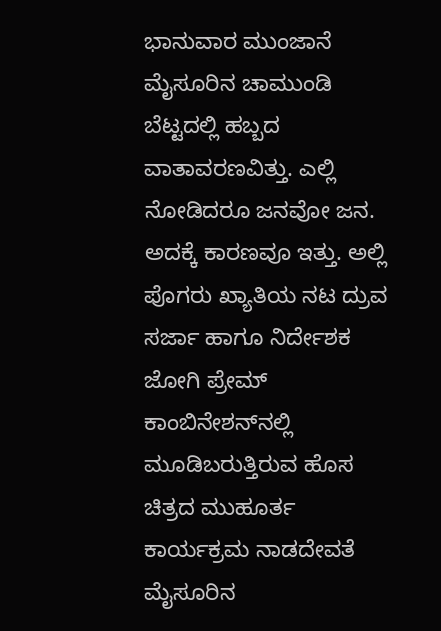ಭಾನುವಾರ ಮುಂಜಾನೆ ಮೈಸೂರಿನ ಚಾಮುಂಡಿ ಬೆಟ್ಟದಲ್ಲಿ ಹಬ್ಬದ ವಾತಾವರಣವಿತ್ತು. ಎಲ್ಲಿ ನೋಡಿದರೂ ಜನವೋ ಜನ. ಅದಕ್ಕೆ ಕಾರಣವೂ ಇತ್ತು. ಅಲ್ಲಿ ಪೊಗರು ಖ್ಯಾತಿಯ ನಟ ದ್ರುವ ಸರ್ಜಾ ಹಾಗೂ ನಿರ್ದೇಶಕ ಜೋಗಿ ಪ್ರೇಮ್ ಕಾಂಬಿನೇಶನ್‌ನಲ್ಲಿ ಮೂಡಿಬರುತ್ತಿರುವ ಹೊಸ ಚಿತ್ರದ ಮುಹೂರ್ತ ಕಾರ್ಯಕ್ರಮ ನಾಡದೇವತೆ ಮೈಸೂರಿನ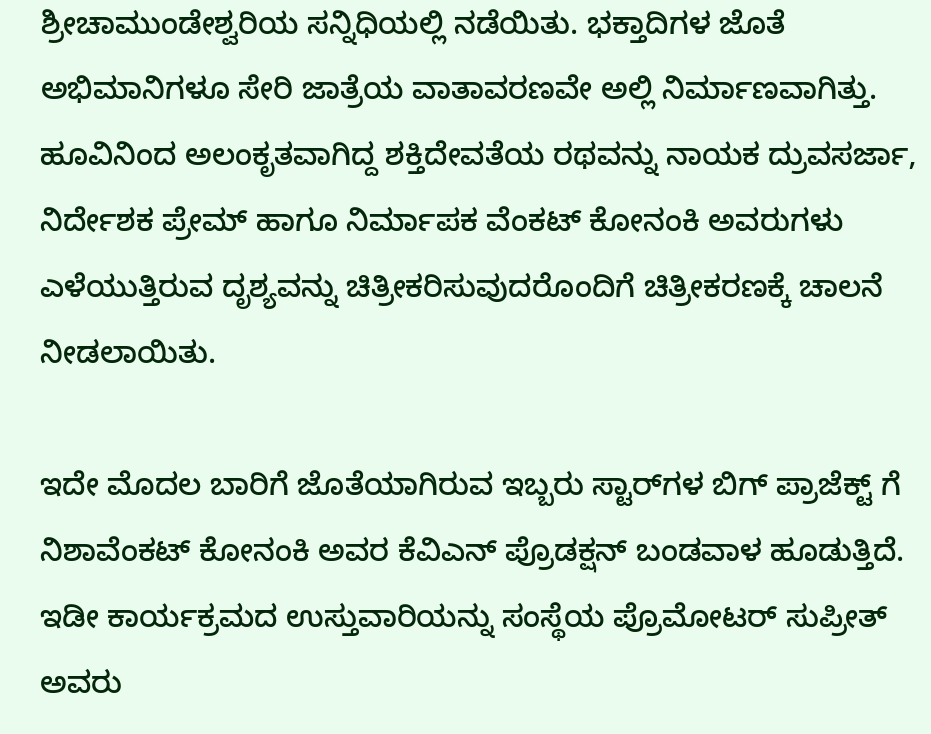ಶ್ರೀಚಾಮುಂಡೇಶ್ವರಿಯ ಸನ್ನಿಧಿಯಲ್ಲಿ ನಡೆಯಿತು. ಭಕ್ತಾದಿಗಳ ಜೊತೆ ಅಭಿಮಾನಿಗಳೂ ಸೇರಿ ಜಾತ್ರೆಯ ವಾತಾವರಣವೇ ಅಲ್ಲಿ ನಿರ್ಮಾಣವಾಗಿತ್ತು. ಹೂವಿನಿಂದ ಅಲಂಕೃತವಾಗಿದ್ದ ಶಕ್ತಿದೇವತೆಯ ರಥವನ್ನು ನಾಯಕ ದ್ರುವಸರ್ಜಾ, ನಿರ್ದೇಶಕ ಪ್ರೇಮ್ ಹಾಗೂ ನಿರ್ಮಾಪಕ ವೆಂಕಟ್ ಕೋನಂಕಿ ಅವರುಗಳು ಎಳೆಯುತ್ತಿರುವ ದೃಶ್ಯವನ್ನು ಚಿತ್ರೀಕರಿಸುವುದರೊಂದಿಗೆ ಚಿತ್ರೀಕರಣಕ್ಕೆ ಚಾಲನೆ ನೀಡಲಾಯಿತು.

ಇದೇ ಮೊದಲ ಬಾರಿಗೆ ಜೊತೆಯಾಗಿರುವ ಇಬ್ಬರು ಸ್ಟಾರ್‌ಗಳ ಬಿಗ್ ಪ್ರಾಜೆಕ್ಟ್ ಗೆ ನಿಶಾವೆಂಕಟ್ ಕೋನಂಕಿ ಅವರ ಕೆವಿಎನ್ ಪ್ರೊಡಕ್ಷನ್ ಬಂಡವಾಳ ಹೂಡುತ್ತಿದೆ. ಇಡೀ ಕಾರ್ಯಕ್ರಮದ ಉಸ್ತುವಾರಿಯನ್ನು ಸಂಸ್ಥೆಯ ಪ್ರೊಮೋಟರ್ ಸುಪ್ರೀತ್ ಅವರು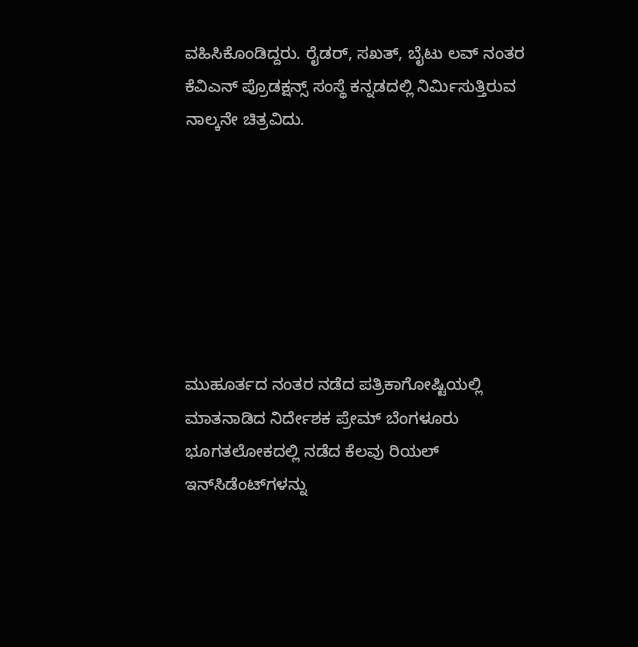ವಹಿಸಿಕೊಂಡಿದ್ದರು. ರೈಡರ್, ಸಖತ್, ಬೈಟು ಲವ್ ನಂತರ ಕೆವಿಎನ್ ಪ್ರೊಡಕ್ಷನ್ಸ್ ಸಂಸ್ಥೆ ಕನ್ನಡದಲ್ಲಿ ನಿರ್ಮಿಸುತ್ತಿರುವ ನಾಲ್ಕನೇ ಚಿತ್ರವಿದು.







ಮುಹೂರ್ತದ ನಂತರ ನಡೆದ ಪತ್ರಿಕಾಗೋಷ್ಟಿಯಲ್ಲಿ ಮಾತನಾಡಿದ ನಿರ್ದೇಶಕ ಪ್ರೇಮ್ ಬೆಂಗಳೂರು ಭೂಗತಲೋಕದಲ್ಲಿ ನಡೆದ ಕೆಲವು ರಿಯಲ್ ಇನ್‌ಸಿಡೆಂಟ್‌ಗಳನ್ನು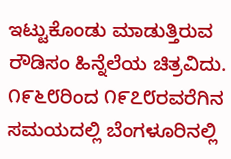ಇಟ್ಟುಕೊಂಡು ಮಾಡುತ್ತಿರುವ ರೌಡಿಸಂ ಹಿನ್ನೆಲೆಯ ಚಿತ್ರವಿದು. ೧೯೬೮ರಿಂದ ೧೯೭೮ರವರೆಗಿನ ಸಮಯದಲ್ಲಿ ಬೆಂಗಳೂರಿನಲ್ಲಿ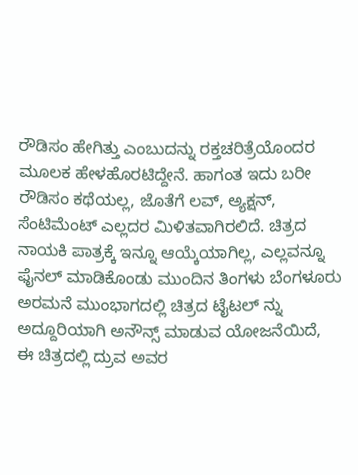ರೌಡಿಸಂ ಹೇಗಿತ್ತು ಎಂಬುದನ್ನು ರಕ್ತಚರಿತ್ರೆಯೊಂದರ ಮೂಲಕ ಹೇಳಹೊರಟಿದ್ದೇನೆ. ಹಾಗಂತ ಇದು ಬರೀ ರೌಡಿಸಂ ಕಥೆಯಲ್ಲ, ಜೊತೆಗೆ ಲವ್, ಅ್ಯಕ್ಷನ್, ಸೆಂಟಿಮೆಂಟ್ ಎಲ್ಲದರ ಮಿಳಿತವಾಗಿರಲಿದೆ. ಚಿತ್ರದ ನಾಯಕಿ ಪಾತ್ರಕ್ಕೆ ಇನ್ನೂ ಆಯ್ಕೆಯಾಗಿಲ್ಲ, ಎಲ್ಲವನ್ನೂ ಫೈನಲ್ ಮಾಡಿಕೊಂಡು ಮುಂದಿನ ತಿಂಗಳು ಬೆಂಗಳೂರು ಅರಮನೆ ಮುಂಭಾಗದಲ್ಲಿ ಚಿತ್ರದ ಟೈಟಲ್ ನ್ನು ಅದ್ದೂರಿಯಾಗಿ ಅನೌನ್ಸ್ ಮಾಡುವ ಯೋಜನೆಯಿದೆ, ಈ ಚಿತ್ರದಲ್ಲಿ ದ್ರುವ ಅವರ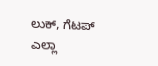ಲುಕ್, ಗೆಟಪ್ ಎಲ್ಲಾ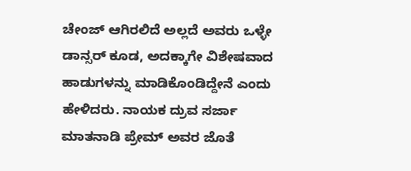ಚೇಂಜ್ ಆಗಿರಲಿದೆ ಅಲ್ಲದೆ ಅವರು ಒಳ್ಳೇ ಡಾನ್ಸರ್ ಕೂಡ, ಅದಕ್ಕಾಗೇ ವಿಶೇಷವಾದ ಹಾಡುಗಳನ್ನು ಮಾಡಿಕೊಂಡಿದ್ದೇನೆ ಎಂದು ಹೇಳಿದರು. ನಾಯಕ ದ್ರುವ ಸರ್ಜಾ ಮಾತನಾಡಿ ಪ್ರೇಮ್ ಅವರ ಜೊತೆ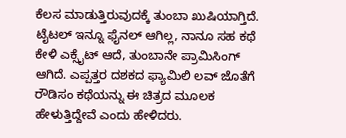ಕೆಲಸ ಮಾಡುತ್ತಿರುವುದಕ್ಕೆ ತುಂಬಾ ಖುಷಿಯಾಗ್ತಿದೆ. ಟೈಟಲ್ ಇನ್ನೂ ಫೈನಲ್ ಆಗಿಲ್ಲ, ನಾನೂ ಸಹ ಕಥೆ ಕೇಳಿ ಎಕ್ಸೈಟ್ ಆದೆ, ತುಂಬಾನೇ ಪ್ರಾಮಿಸಿಂಗ್ ಆಗಿದೆ. ಎಪ್ಪತ್ತರ ದಶಕದ ಫ್ಯಾಮಿಲಿ ಲವ್ ಜೊತೆಗೆ ರೌಡಿಸಂ ಕಥೆಯನ್ನು ಈ ಚಿತ್ರದ ಮೂಲಕ ಹೇಳುತ್ತಿದ್ದೇವೆ ಎಂದು ಹೇಳಿದರು.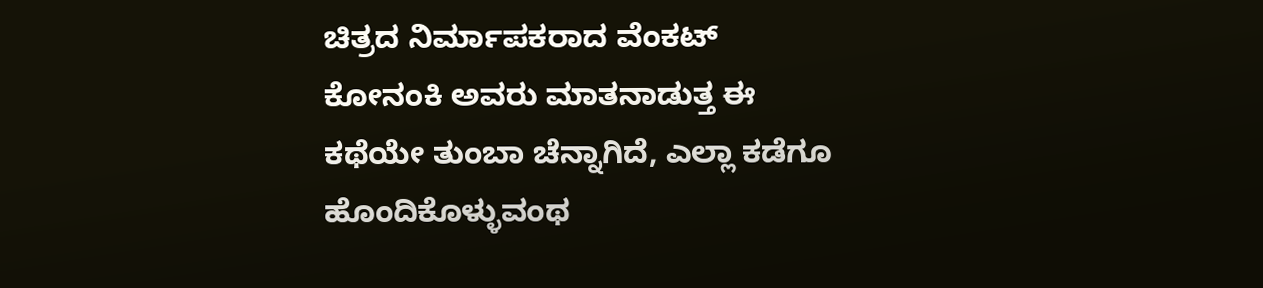ಚಿತ್ರದ ನಿರ್ಮಾಪಕರಾದ ವೆಂಕಟ್ ಕೋನಂಕಿ ಅವರು ಮಾತನಾಡುತ್ತ ಈ ಕಥೆಯೇ ತುಂಬಾ ಚೆನ್ನಾಗಿದೆ, ಎಲ್ಲಾ ಕಡೆಗೂ ಹೊಂದಿಕೊಳ್ಳುವಂಥ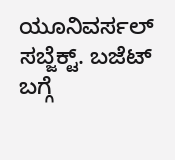ಯೂನಿವರ್ಸಲ್ ಸಬ್ಜೆಕ್ಟ್. ಬಜೆಟ್ ಬಗ್ಗೆ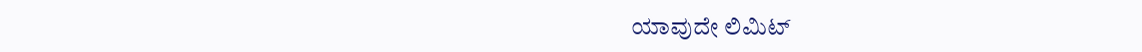ಯಾವುದೇ ಲಿಮಿಟ್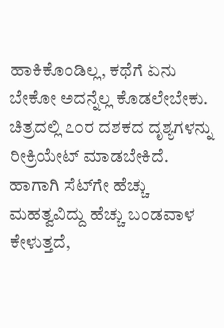ಹಾಕಿಕೊಂಡಿಲ್ಲ, ಕಥೆಗೆ ಏನು ಬೇಕೋ ಅದನ್ನೆಲ್ಲ ಕೊಡಲೇಬೇಕು. ಚಿತ್ರದಲ್ಲಿ ೭೦ರ ದಶಕದ ದೃಶ್ಯಗಳನ್ನು ರೀಕ್ರಿಯೇಟ್ ಮಾಡಬೇಕಿದೆ. ಹಾಗಾಗಿ ಸೆಟ್‌ಗೇ ಹೆಚ್ಚು ಮಹತ್ವವಿದ್ದು ಹೆಚ್ಚು ಬಂಡವಾಳ ಕೇಳುತ್ತದೆ,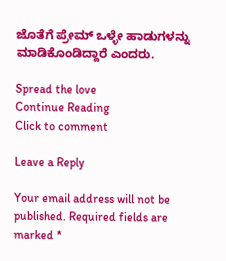ಜೊತೆಗೆ ಪ್ರೇಮ್ ಒಳ್ಳೇ ಹಾಡುಗಳನ್ನು ಮಾಡಿಕೊಂಡಿದ್ದಾರೆ ಎಂದರು.

Spread the love
Continue Reading
Click to comment

Leave a Reply

Your email address will not be published. Required fields are marked *